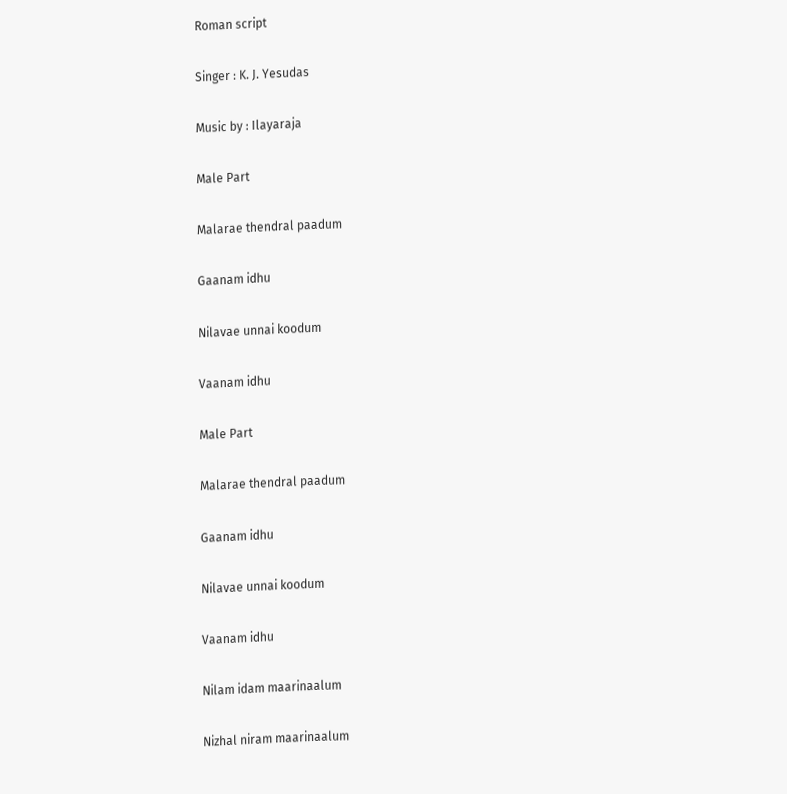Roman script

Singer : K. J. Yesudas

Music by : Ilayaraja

Male Part

Malarae thendral paadum

Gaanam idhu

Nilavae unnai koodum

Vaanam idhu

Male Part

Malarae thendral paadum

Gaanam idhu

Nilavae unnai koodum

Vaanam idhu

Nilam idam maarinaalum

Nizhal niram maarinaalum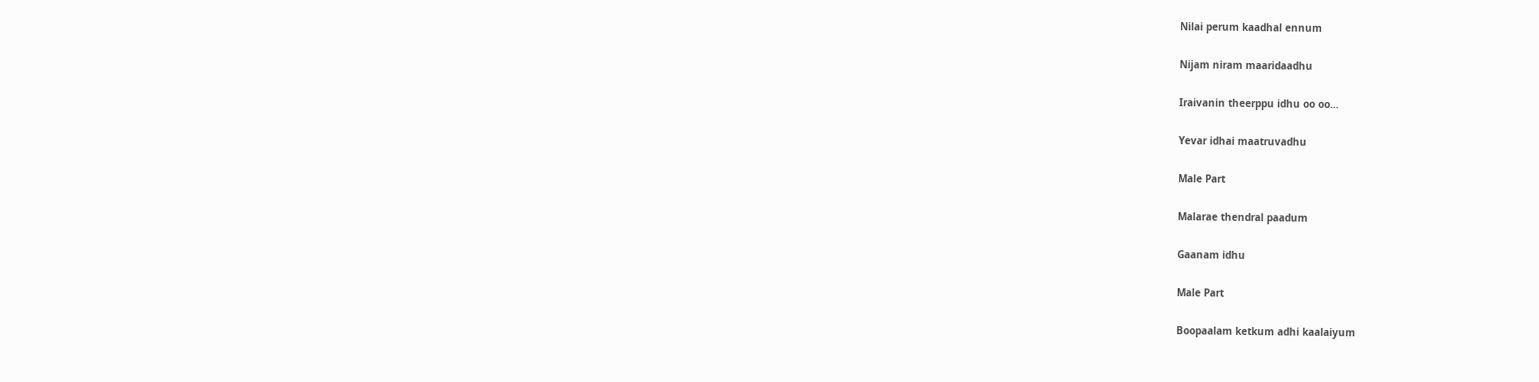Nilai perum kaadhal ennum

Nijam niram maaridaadhu

Iraivanin theerppu idhu oo oo…

Yevar idhai maatruvadhu

Male Part

Malarae thendral paadum

Gaanam idhu

Male Part

Boopaalam ketkum adhi kaalaiyum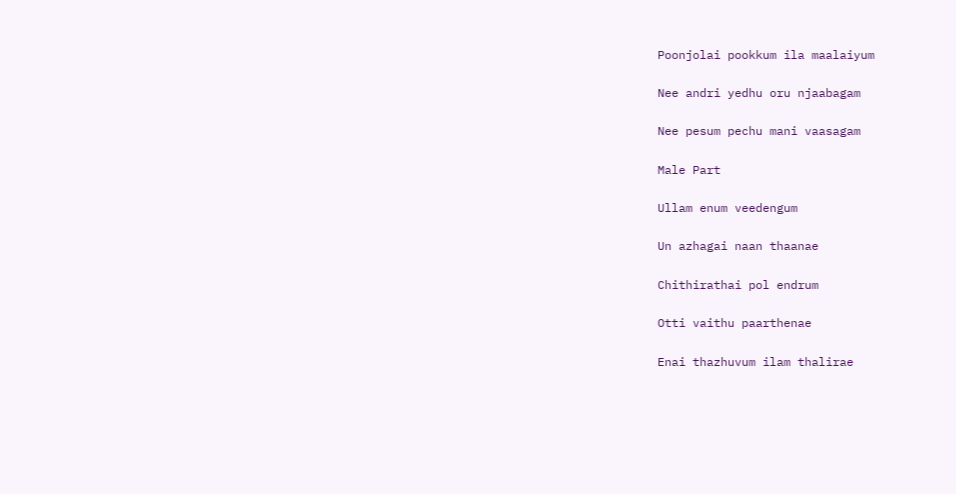Poonjolai pookkum ila maalaiyum

Nee andri yedhu oru njaabagam

Nee pesum pechu mani vaasagam

Male Part

Ullam enum veedengum

Un azhagai naan thaanae

Chithirathai pol endrum

Otti vaithu paarthenae

Enai thazhuvum ilam thalirae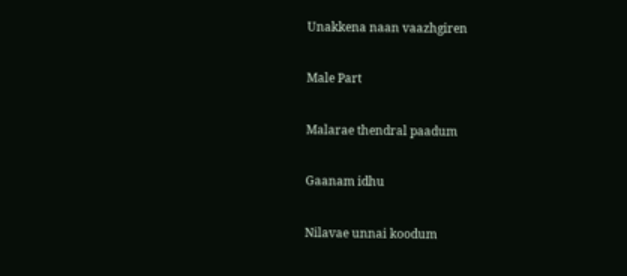Unakkena naan vaazhgiren

Male Part

Malarae thendral paadum

Gaanam idhu

Nilavae unnai koodum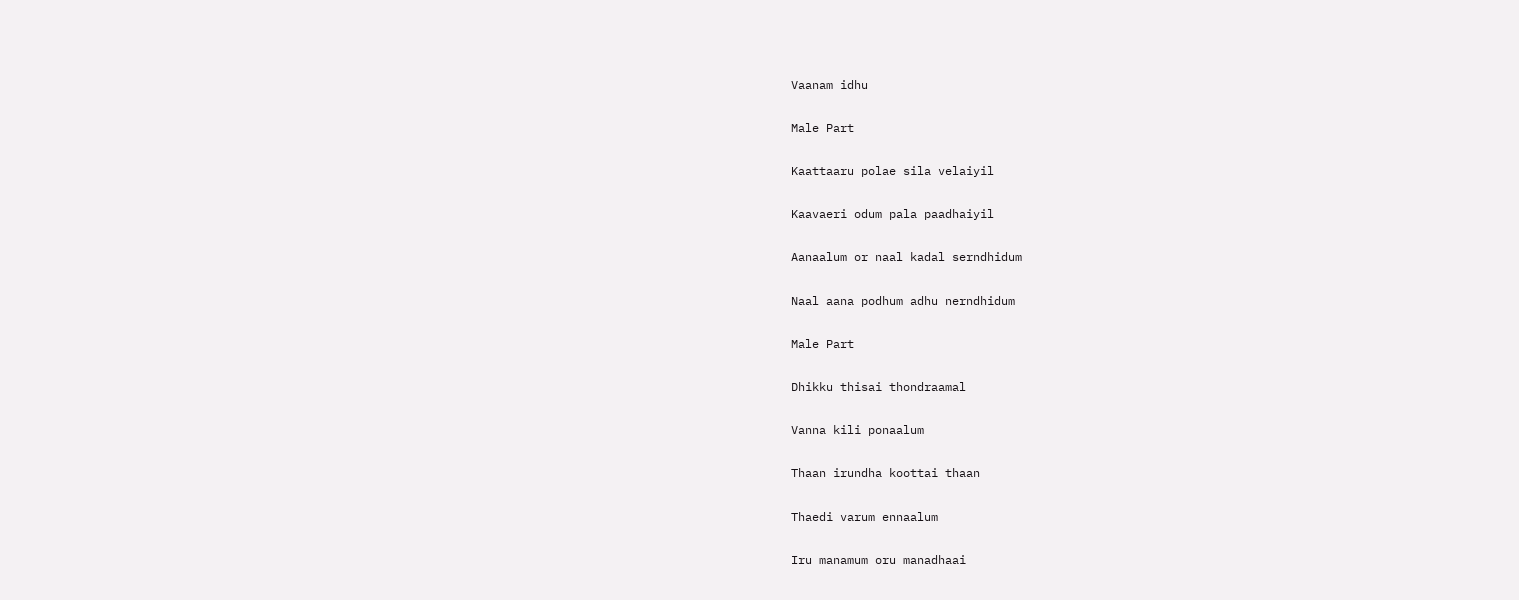Vaanam idhu

Male Part

Kaattaaru polae sila velaiyil

Kaavaeri odum pala paadhaiyil

Aanaalum or naal kadal serndhidum

Naal aana podhum adhu nerndhidum

Male Part

Dhikku thisai thondraamal

Vanna kili ponaalum

Thaan irundha koottai thaan

Thaedi varum ennaalum

Iru manamum oru manadhaai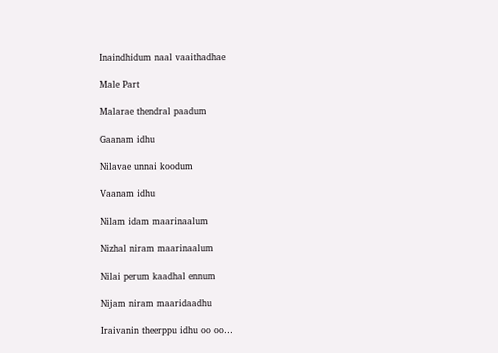Inaindhidum naal vaaithadhae

Male Part

Malarae thendral paadum

Gaanam idhu

Nilavae unnai koodum

Vaanam idhu

Nilam idam maarinaalum

Nizhal niram maarinaalum

Nilai perum kaadhal ennum

Nijam niram maaridaadhu

Iraivanin theerppu idhu oo oo…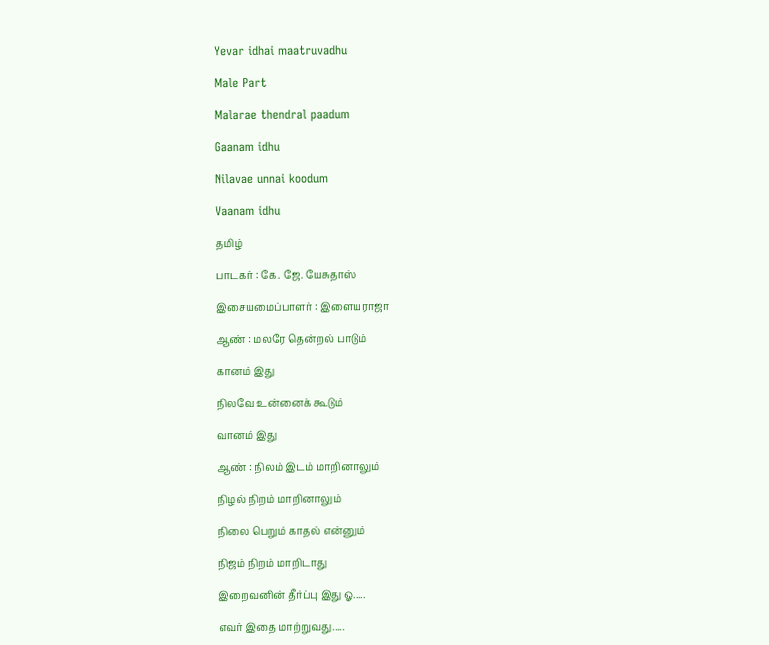Yevar idhai maatruvadhu

Male Part

Malarae thendral paadum

Gaanam idhu

Nilavae unnai koodum

Vaanam idhu

தமிழ்

பாடகர் : கே. ஜே. யேசுதாஸ்

இசையமைப்பாளர் : இளையராஜா

ஆண் : மலரே தென்றல் பாடும்

கானம் இது

நிலவே உன்னைக் கூடும்

வானம் இது

ஆண் : நிலம் இடம் மாறினாலும்

நிழல் நிறம் மாறினாலும்

நிலை பெறும் காதல் என்னும்

நிஜம் நிறம் மாறிடாது

இறைவனின் தீர்ப்பு இது ஓ.....

எவர் இதை மாற்றுவது.....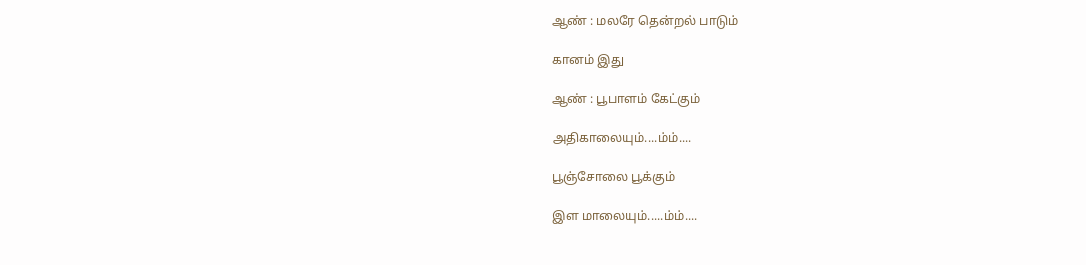ஆண் : மலரே தென்றல் பாடும்

கானம் இது

ஆண் : பூபாளம் கேட்கும்

அதிகாலையும்....ம்ம்....

பூஞ்சோலை பூக்கும்

இள மாலையும்.....ம்ம்....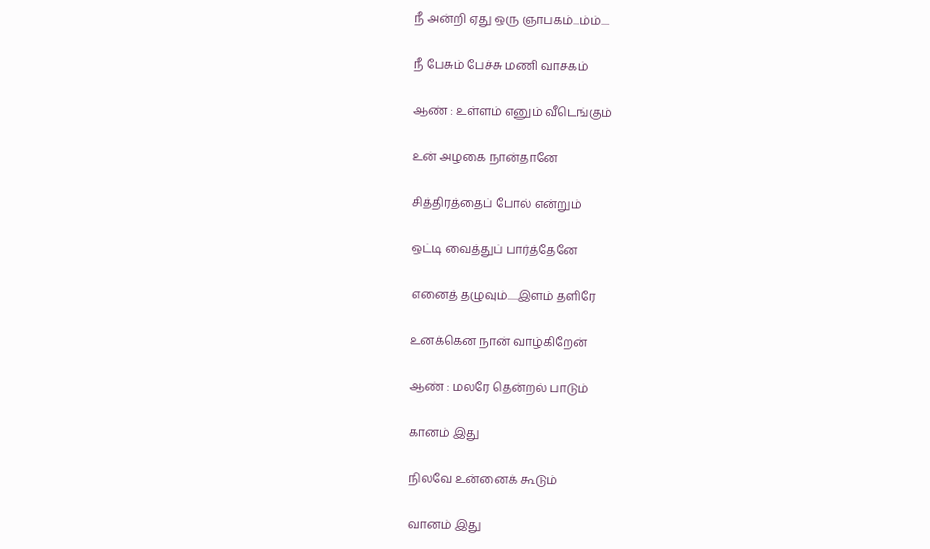நீ அன்றி ஏது ஒரு ஞாபகம்...ம்ம்....

நீ பேசும் பேச்சு மணி வாசகம்

ஆண் : உள்ளம் எனும் வீடெங்கும்

உன் அழகை நான்தானே

சித்திரத்தைப் போல் என்றும்

ஒட்டி வைத்துப் பார்த்தேனே

எனைத் தழுவும்.....இளம் தளிரே

உனக்கென நான் வாழ்கிறேன்

ஆண் : மலரே தென்றல் பாடும்

கானம் இது

நிலவே உன்னைக் கூடும்

வானம் இது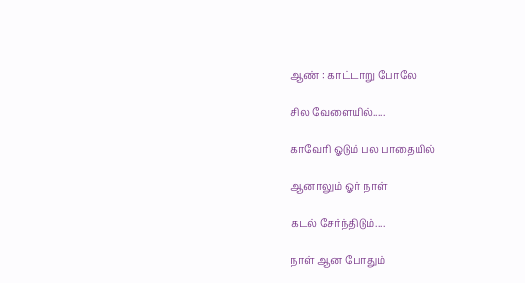ஆண் : காட்டாறு போலே

சில வேளையில்.....

காவேரி ஓடும் பல பாதையில்

ஆனாலும் ஓர் நாள்

கடல் சேர்ந்திடும்....

நாள் ஆன போதும்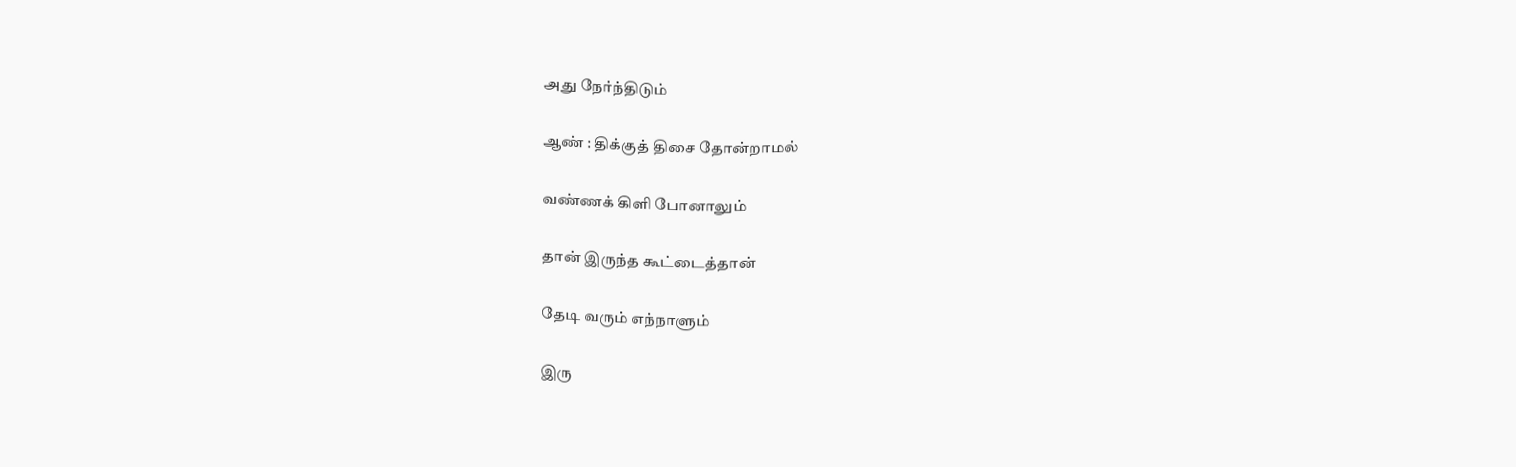அது நேர்ந்திடும்

ஆண் : திக்குத் திசை தோன்றாமல்

வண்ணக் கிளி போனாலும்

தான் இருந்த கூட்டைத்தான்

தேடி வரும் எந்நாளும்

இரு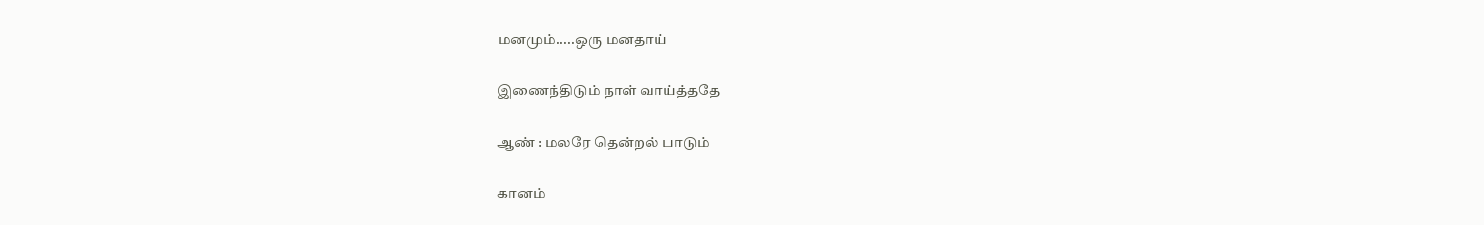மனமும்.....ஒரு மனதாய்

இணைந்திடும் நாள் வாய்த்ததே

ஆண் : மலரே தென்றல் பாடும்

கானம்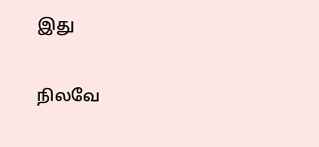இது

நிலவே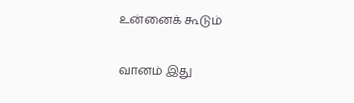உன்னைக் கூடும்

வானம் இது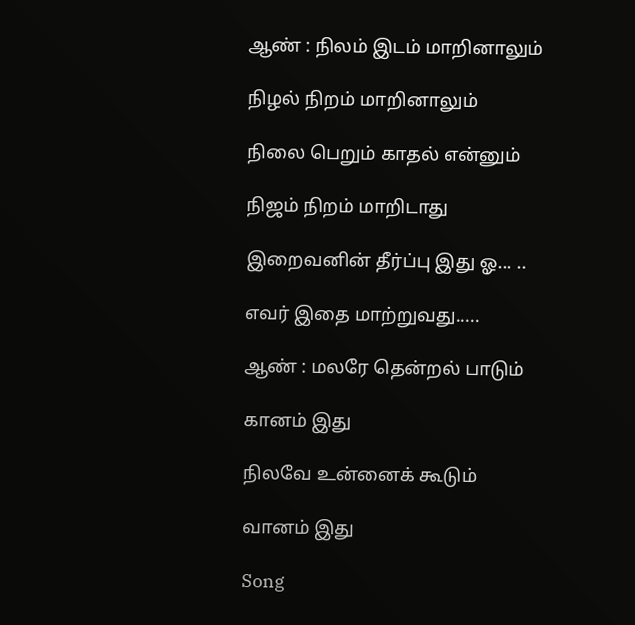ஆண் : நிலம் இடம் மாறினாலும்

நிழல் நிறம் மாறினாலும்

நிலை பெறும் காதல் என்னும்

நிஜம் நிறம் மாறிடாது

இறைவனின் தீர்ப்பு இது ஓ... ..

எவர் இதை மாற்றுவது.....

ஆண் : மலரே தென்றல் பாடும்

கானம் இது

நிலவே உன்னைக் கூடும்

வானம் இது

Song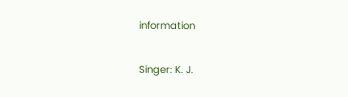information

Singer: K. J.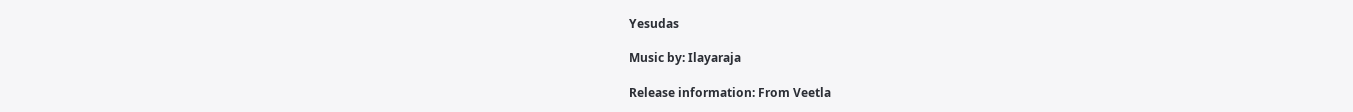Yesudas

Music by: Ilayaraja

Release information: From Veetla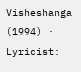Visheshanga (1994) · Lyricist: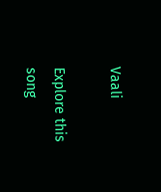Vaali

Explore this song